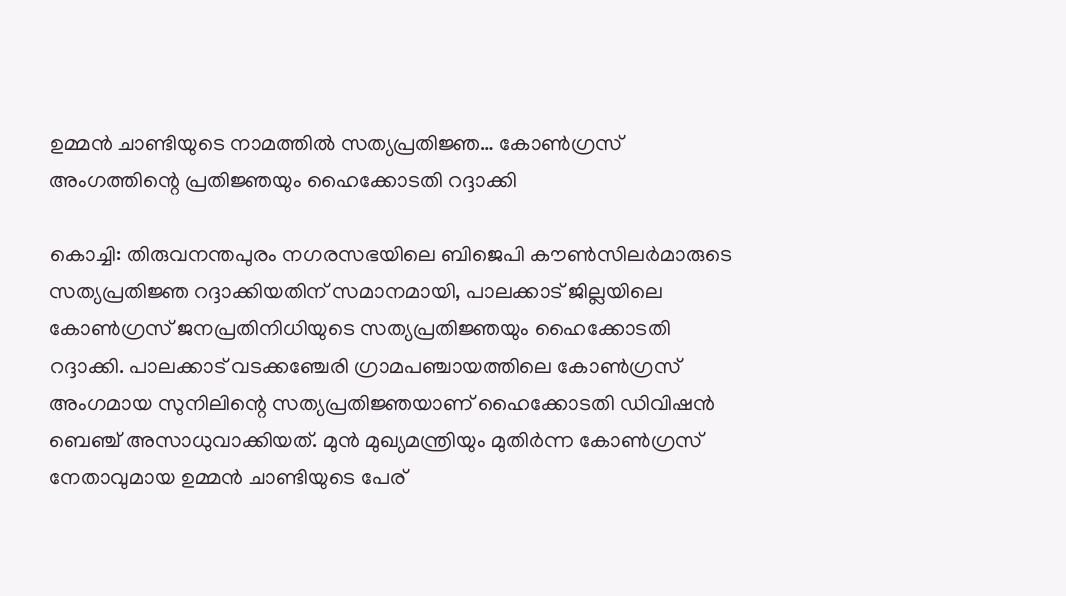ഉമ്മൻ ചാണ്ടിയുടെ നാമത്തിൽ സത്യപ്രതിജ്ഞ… കോൺഗ്രസ് അംഗത്തിന്റെ പ്രതിജ്ഞയും ഹൈക്കോടതി റദ്ദാക്കി

കൊച്ചി: തിരുവനന്തപുരം നഗരസഭയിലെ ബിജെപി കൗൺസിലർമാരുടെ സത്യപ്രതിജ്ഞ റദ്ദാക്കിയതിന് സമാനമായി, പാലക്കാട് ജില്ലയിലെ കോൺഗ്രസ് ജനപ്രതിനിധിയുടെ സത്യപ്രതിജ്ഞയും ഹൈക്കോടതി റദ്ദാക്കി. പാലക്കാട് വടക്കഞ്ചേരി ഗ്രാമപഞ്ചായത്തിലെ കോൺഗ്രസ് അംഗമായ സുനിലിന്റെ സത്യപ്രതിജ്ഞയാണ് ഹൈക്കോടതി ഡിവിഷൻ ബെഞ്ച് അസാധുവാക്കിയത്. മുൻ മുഖ്യമന്ത്രിയും മുതിർന്ന കോൺഗ്രസ് നേതാവുമായ ഉമ്മൻ ചാണ്ടിയുടെ പേര്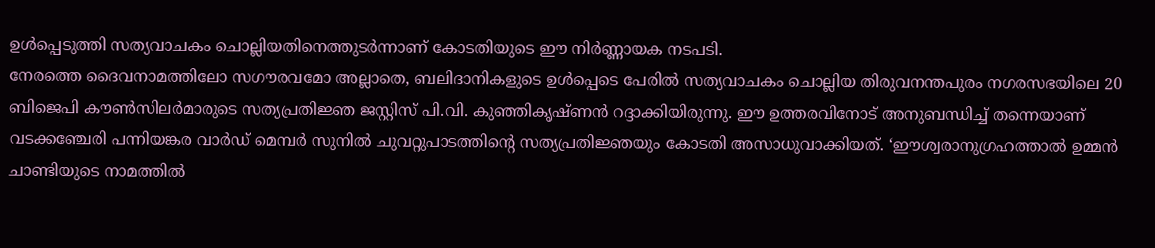ഉൾപ്പെടുത്തി സത്യവാചകം ചൊല്ലിയതിനെത്തുടർന്നാണ് കോടതിയുടെ ഈ നിർണ്ണായക നടപടി.
നേരത്തെ ദൈവനാമത്തിലോ സഗൗരവമോ അല്ലാതെ, ബലിദാനികളുടെ ഉൾപ്പെടെ പേരിൽ സത്യവാചകം ചൊല്ലിയ തിരുവനന്തപുരം നഗരസഭയിലെ 20 ബിജെപി കൗൺസിലർമാരുടെ സത്യപ്രതിജ്ഞ ജസ്റ്റിസ് പി.വി. കുഞ്ഞികൃഷ്ണൻ റദ്ദാക്കിയിരുന്നു. ഈ ഉത്തരവിനോട് അനുബന്ധിച്ച് തന്നെയാണ് വടക്കഞ്ചേരി പന്നിയങ്കര വാർഡ് മെമ്പർ സുനിൽ ചുവറ്റുപാടത്തിന്റെ സത്യപ്രതിജ്ഞയും കോടതി അസാധുവാക്കിയത്. ‘ഈശ്വരാനുഗ്രഹത്താൽ ഉമ്മൻ ചാണ്ടിയുടെ നാമത്തിൽ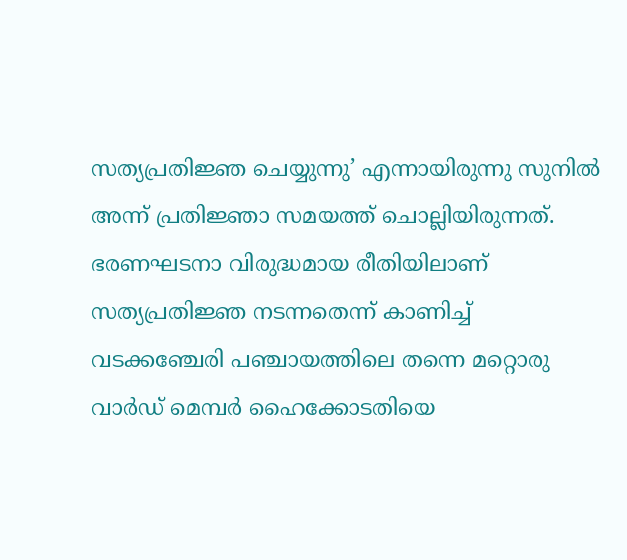സത്യപ്രതിജ്ഞ ചെയ്യുന്നു’ എന്നായിരുന്നു സുനിൽ അന്ന് പ്രതിജ്ഞാ സമയത്ത് ചൊല്ലിയിരുന്നത്. ഭരണഘടനാ വിരുദ്ധമായ രീതിയിലാണ് സത്യപ്രതിജ്ഞ നടന്നതെന്ന് കാണിച്ച് വടക്കഞ്ചേരി പഞ്ചായത്തിലെ തന്നെ മറ്റൊരു വാർഡ് മെമ്പർ ഹൈക്കോടതിയെ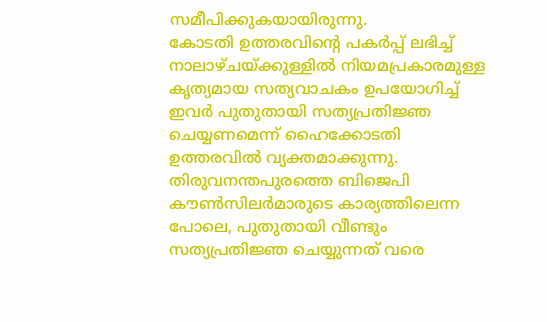സമീപിക്കുകയായിരുന്നു.
കോടതി ഉത്തരവിന്റെ പകർപ്പ് ലഭിച്ച് നാലാഴ്ചയ്ക്കുള്ളിൽ നിയമപ്രകാരമുള്ള കൃത്യമായ സത്യവാചകം ഉപയോഗിച്ച് ഇവർ പുതുതായി സത്യപ്രതിജ്ഞ ചെയ്യണമെന്ന് ഹൈക്കോടതി ഉത്തരവിൽ വ്യക്തമാക്കുന്നു. തിരുവനന്തപുരത്തെ ബിജെപി കൗൺസിലർമാരുടെ കാര്യത്തിലെന്ന പോലെ, പുതുതായി വീണ്ടും സത്യപ്രതിജ്ഞ ചെയ്യുന്നത് വരെ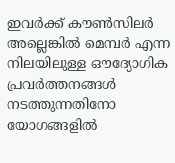ഇവർക്ക് കൗൺസിലർ അല്ലെങ്കിൽ മെമ്പർ എന്ന നിലയിലുള്ള ഔദ്യോഗിക പ്രവർത്തനങ്ങൾ നടത്തുന്നതിനോ യോഗങ്ങളിൽ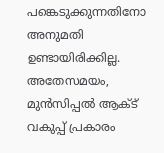പങ്കെടുക്കുന്നതിനോ അനുമതി ഉണ്ടായിരിക്കില്ല. അതേസമയം, മുൻസിപ്പൽ ആക്ട് വകുപ്പ് പ്രകാരം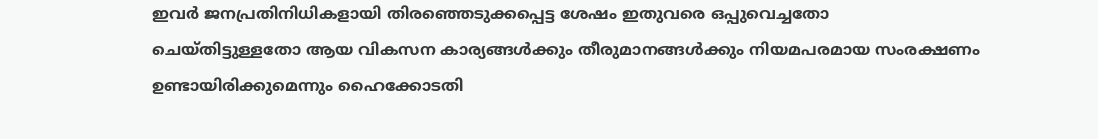ഇവർ ജനപ്രതിനിധികളായി തിരഞ്ഞെടുക്കപ്പെട്ട ശേഷം ഇതുവരെ ഒപ്പുവെച്ചതോ ചെയ്തിട്ടുള്ളതോ ആയ വികസന കാര്യങ്ങൾക്കും തീരുമാനങ്ങൾക്കും നിയമപരമായ സംരക്ഷണം ഉണ്ടായിരിക്കുമെന്നും ഹൈക്കോടതി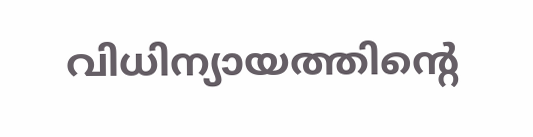വിധിന്യായത്തിന്റെ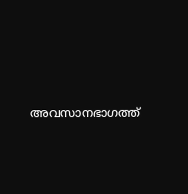അവസാനഭാഗത്ത്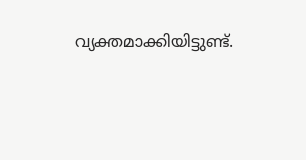വ്യക്തമാക്കിയിട്ടുണ്ട്.